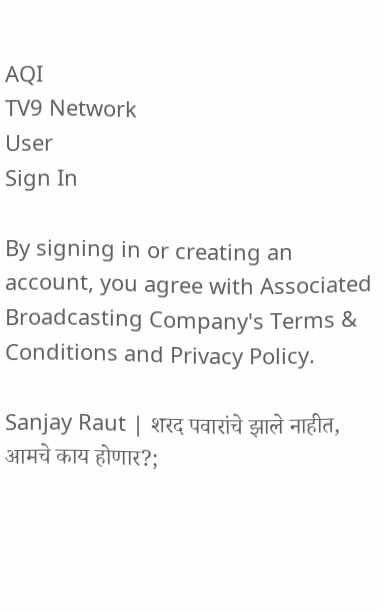AQI
TV9 Network
User
Sign In

By signing in or creating an account, you agree with Associated Broadcasting Company's Terms & Conditions and Privacy Policy.

Sanjay Raut | शरद पवारांचे झाले नाहीत, आमचे काय होणार?;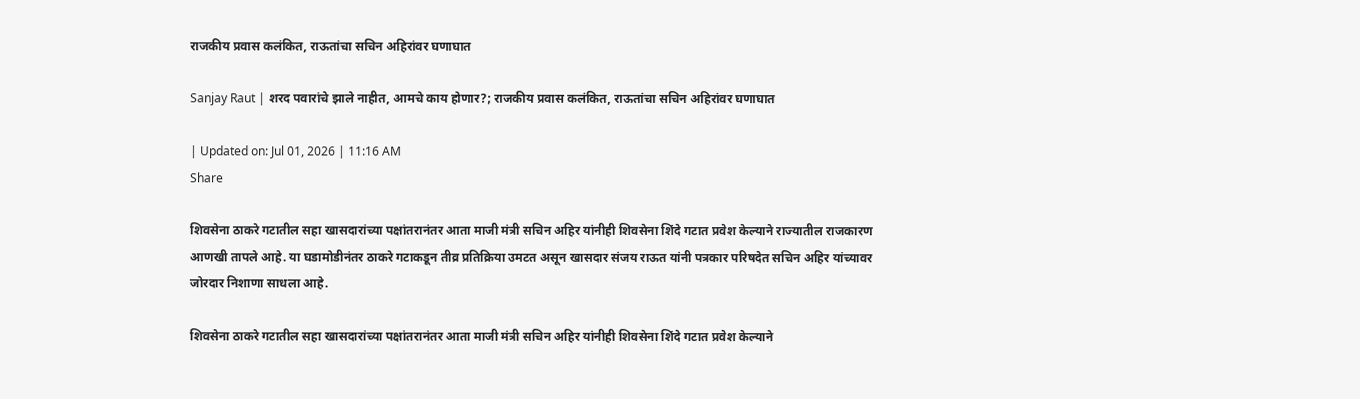राजकीय प्रवास कलंकित, राऊतांचा सचिन अहिरांवर घणाघात

Sanjay Raut | शरद पवारांचे झाले नाहीत, आमचे काय होणार?; राजकीय प्रवास कलंकित, राऊतांचा सचिन अहिरांवर घणाघात

| Updated on: Jul 01, 2026 | 11:16 AM
Share

शिवसेना ठाकरे गटातील सहा खासदारांच्या पक्षांतरानंतर आता माजी मंत्री सचिन अहिर यांनीही शिवसेना शिंदे गटात प्रवेश केल्याने राज्यातील राजकारण आणखी तापले आहे. या घडामोडीनंतर ठाकरे गटाकडून तीव्र प्रतिक्रिया उमटत असून खासदार संजय राऊत यांनी पत्रकार परिषदेत सचिन अहिर यांच्यावर जोरदार निशाणा साधला आहे.

शिवसेना ठाकरे गटातील सहा खासदारांच्या पक्षांतरानंतर आता माजी मंत्री सचिन अहिर यांनीही शिवसेना शिंदे गटात प्रवेश केल्याने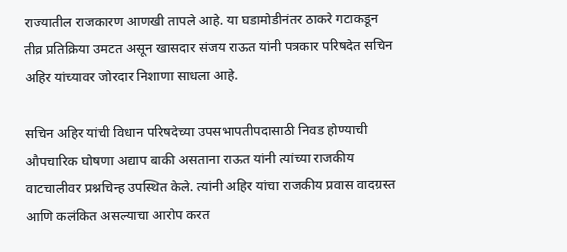राज्यातील राजकारण आणखी तापले आहे. या घडामोडीनंतर ठाकरे गटाकडून तीव्र प्रतिक्रिया उमटत असून खासदार संजय राऊत यांनी पत्रकार परिषदेत सचिन अहिर यांच्यावर जोरदार निशाणा साधला आहे.

सचिन अहिर यांची विधान परिषदेच्या उपसभापतीपदासाठी निवड होण्याची औपचारिक घोषणा अद्याप बाकी असताना राऊत यांनी त्यांच्या राजकीय वाटचालीवर प्रश्नचिन्ह उपस्थित केले. त्यांनी अहिर यांचा राजकीय प्रवास वादग्रस्त आणि कलंकित असल्याचा आरोप करत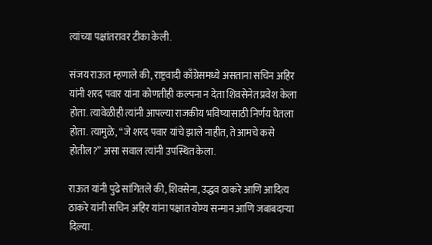त्यांच्या पक्षांतरावर टीका केली.

संजय राऊत म्हणाले की, राष्ट्रवादी काँग्रेसमध्ये असताना सचिन अहिर यांनी शरद पवार यांना कोणतीही कल्पना न देता शिवसेनेत प्रवेश केला होता. त्यावेळीही त्यांनी आपल्या राजकीय भविष्यासाठी निर्णय घेतला होता. त्यामुळे, “जे शरद पवार यांचे झाले नाहीत, ते आमचे कसे होतील?” असा सवाल त्यांनी उपस्थित केला.

राऊत यांनी पुढे सांगितले की, शिवसेना, उद्धव ठाकरे आणि आदित्य ठाकरे यांनी सचिन अहिर यांना पक्षात योग्य सन्मान आणि जबाबदाऱ्या दिल्या.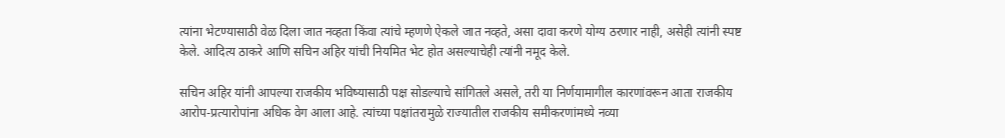त्यांना भेटण्यासाठी वेळ दिला जात नव्हता किंवा त्यांचे म्हणणे ऐकले जात नव्हते, असा दावा करणे योग्य ठरणार नाही, असेही त्यांनी स्पष्ट केले. आदित्य ठाकरे आणि सचिन अहिर यांची नियमित भेट होत असल्याचेही त्यांनी नमूद केले.

सचिन अहिर यांनी आपल्या राजकीय भविष्यासाठी पक्ष सोडल्याचे सांगितले असले, तरी या निर्णयामागील कारणांवरून आता राजकीय आरोप-प्रत्यारोपांना अधिक वेग आला आहे. त्यांच्या पक्षांतरामुळे राज्यातील राजकीय समीकरणांमध्ये नव्या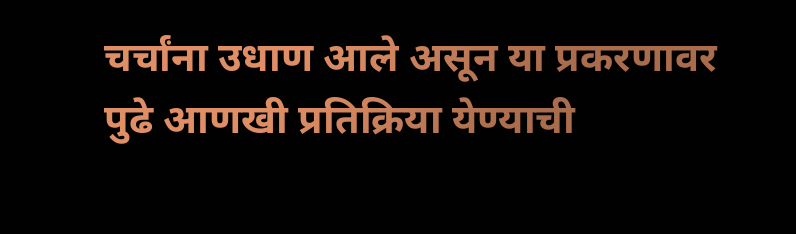चर्चांना उधाण आले असून या प्रकरणावर पुढे आणखी प्रतिक्रिया येण्याची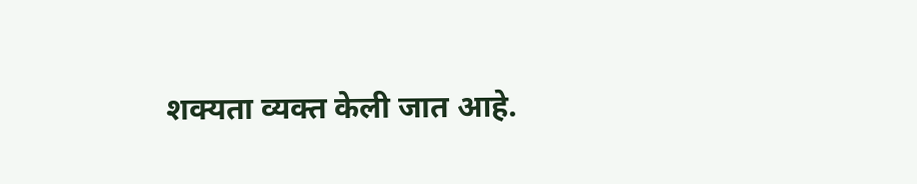शक्यता व्यक्त केली जात आहे.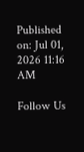Published on: Jul 01, 2026 11:16 AM

Follow Us